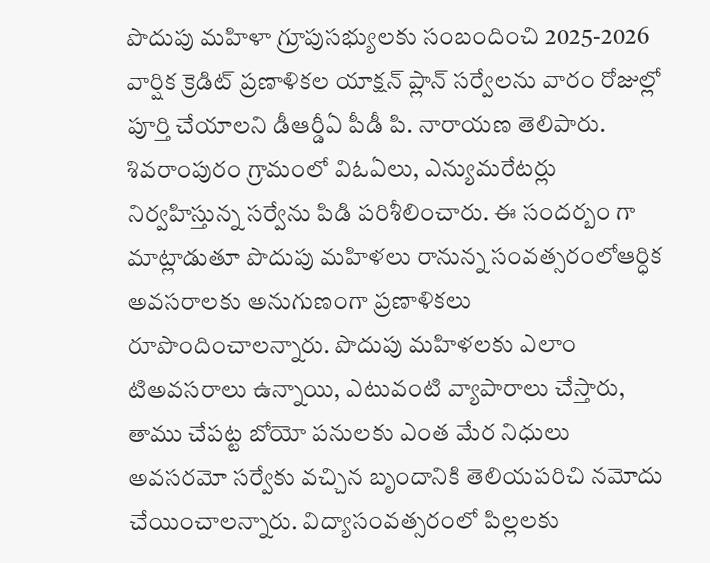పొదుపు మహిళా గ్రూపుసభ్యులకు సంబందించి 2025-2026 వార్షిక క్రెడిట్ ప్రణాళికల యాక్షన్ ప్లాన్ సర్వేలను వారం రోజుల్లో పూర్తి చేయాలని డీఆర్డీఏ పీడీ పి. నారాయణ తెలిపారు. శివరాంపురం గ్రామంలో విఓఏలు, ఎన్యుమరేటర్లు నిర్వహిస్తున్న సర్వేను పిడి పరిశీలించారు. ఈ సందర్బం గా మాట్లాడుతూ పొదుపు మహిళలు రానున్న సంవత్సరంలోఆర్ధిక అవసరాలకు అనుగుణంగా ప్రణాళికలు రూపొందించాలన్నారు. పొదుపు మహిళలకు ఎలాం టిఅవసరాలు ఉన్నాయి, ఎటువంటి వ్యాపారాలు చేస్తారు, తాము చేపట్ట బోయో పనులకు ఎంత మేర నిధులు అవసరమో సర్వేకు వచ్చిన బృందానికి తెలియపరిచి నమోదు చేయించాలన్నారు. విద్యాసంవత్సరంలో పిల్లలకు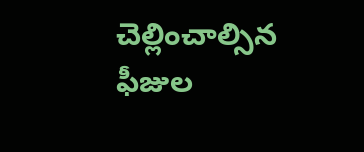చెల్లించాల్సిన ఫీజుల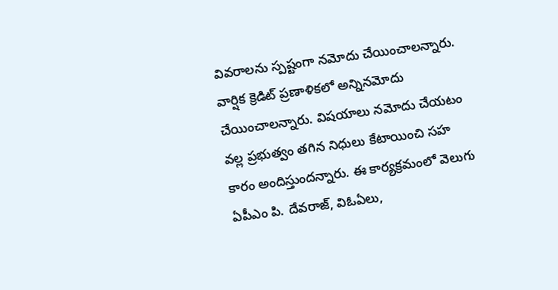వివరాలను స్పష్టంగా నమోదు చేయించాలన్నారు. వార్షిక క్రెడిట్ ప్రణాళికలో అన్నినమోదు చేయించాలన్నారు. విషయాలు నమోదు చేయటం వల్ల ప్రభుత్వం తగిన నిధులు కేటాయించి సహ కారం అందిస్తుందన్నారు. ఈ కార్యక్రమంలో వెలుగు ఏపీఎం పి. దేవరాజ్, విఓఏలు,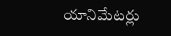యానిమేటర్లు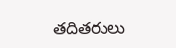తదితరులు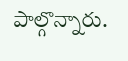పాల్గొన్నారు.